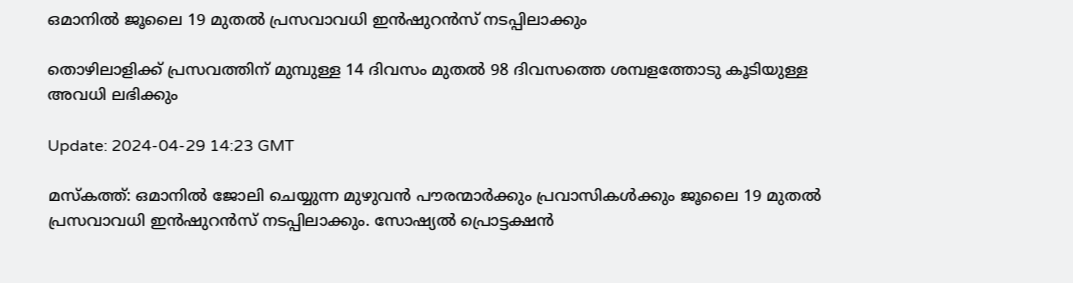ഒമാനിൽ ജൂലൈ 19 മുതൽ പ്രസവാവധി ഇൻഷുറൻസ് നടപ്പിലാക്കും

തൊഴിലാളിക്ക് പ്രസവത്തിന് മുമ്പുള്ള 14 ദിവസം മുതൽ 98 ദിവസത്തെ ശമ്പളത്തോടു കൂടിയുള്ള അവധി ലഭിക്കും

Update: 2024-04-29 14:23 GMT

മസ്‌കത്ത്: ഒമാനിൽ ജോലി ചെയ്യുന്ന മുഴുവൻ പൗരന്മാർക്കും പ്രവാസികൾക്കും ജൂലൈ 19 മുതൽ പ്രസവാവധി ഇൻഷുറൻസ് നടപ്പിലാക്കും. സോഷ്യൽ പ്രൊട്ടക്ഷൻ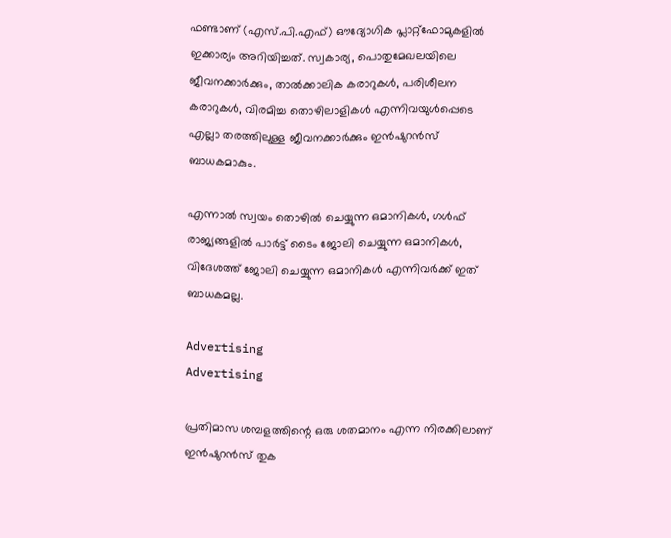ഫണ്ടാണ് (എസ്.പി.എഫ്) ഔദ്യോഗിക പ്ലാറ്റ്ഫോമുകളിൽ ഇക്കാര്യം അറിയിച്ചത്. സ്വകാര്യ, പൊതുമേഖലയിലെ ജീവനക്കാർക്കും, താൽക്കാലിക കരാറുകൾ, പരിശീലന കരാറുകൾ, വിരമിച്ച തൊഴിലാളികൾ എന്നിവയുൾപ്പെടെ എല്ലാ തരത്തിലുള്ള ജീവനക്കാർക്കും ഇൻഷുറൻസ് ബാധകമാകും.

എന്നാൽ സ്വയം തൊഴിൽ ചെയ്യുന്ന ഒമാനികൾ, ഗൾഫ് രാജ്യങ്ങളിൽ പാർട്ട് ടൈം ജോലി ചെയ്യുന്ന ഒമാനികൾ, വിദേശത്ത് ജോലി ചെയ്യുന്ന ഒമാനികൾ എന്നിവർക്ക് ഇത് ബാധകമല്ല.

Advertising
Advertising

പ്രതിമാസ ശമ്പളത്തിന്റെ ഒരു ശതമാനം എന്ന നിരക്കിലാണ് ഇൻഷുറൻസ് തുക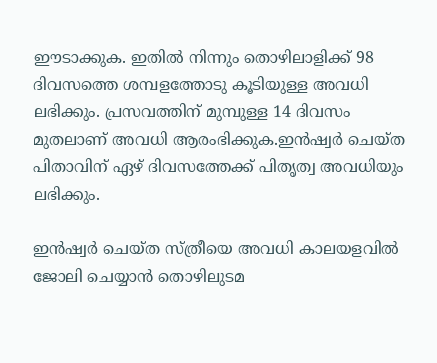ഈടാക്കുക. ഇതിൽ നിന്നും തൊഴിലാളിക്ക് 98 ദിവസത്തെ ശമ്പളത്തോടു കൂടിയുള്ള അവധി ലഭിക്കും. പ്രസവത്തിന് മുമ്പുള്ള 14 ദിവസം മുതലാണ് അവധി ആരംഭിക്കുക.ഇൻഷ്വർ ചെയ്ത പിതാവിന് ഏഴ് ദിവസത്തേക്ക് പിതൃത്വ അവധിയും ലഭിക്കും.

ഇൻഷ്വർ ചെയ്ത സ്ത്രീയെ അവധി കാലയളവിൽ ജോലി ചെയ്യാൻ തൊഴിലുടമ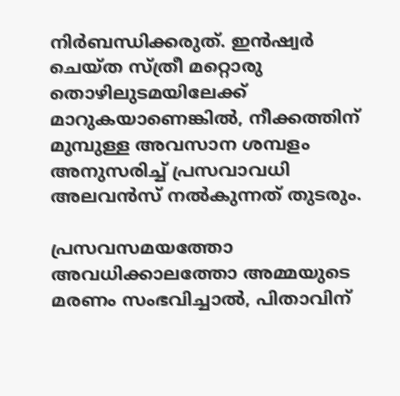നിർബന്ധിക്കരുത്. ഇൻഷ്വർ ചെയ്ത സ്ത്രീ മറ്റൊരു തൊഴിലുടമയിലേക്ക് മാറുകയാണെങ്കിൽ, നീക്കത്തിന് മുമ്പുള്ള അവസാന ശമ്പളം അനുസരിച്ച് പ്രസവാവധി അലവൻസ് നൽകുന്നത് തുടരും.

പ്രസവസമയത്തോ അവധിക്കാലത്തോ അമ്മയുടെ മരണം സംഭവിച്ചാൽ, പിതാവിന്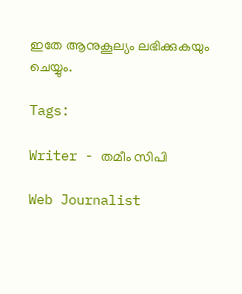ഇതേ ആനുകൂല്യം ലഭിക്കുകയും ചെയ്യും.

Tags:

Writer - തമീം സിപി

Web Journalist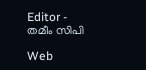Editor - തമീം സിപി

Web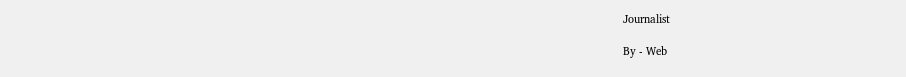Journalist

By - Web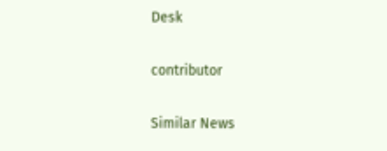Desk

contributor

Similar News